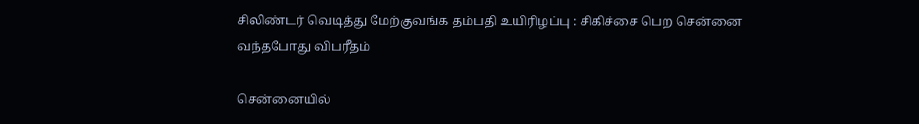சிலிண்டர் வெடித்து மேற்குவங்க தம்பதி உயிரிழப்பு : சிகிச்சை பெற சென்னை வந்தபோது விபரீதம்

சென்னையில்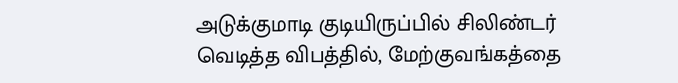அடுக்குமாடி குடியிருப்பில் சிலிண்டர் வெடித்த விபத்தில், மேற்குவங்கத்தை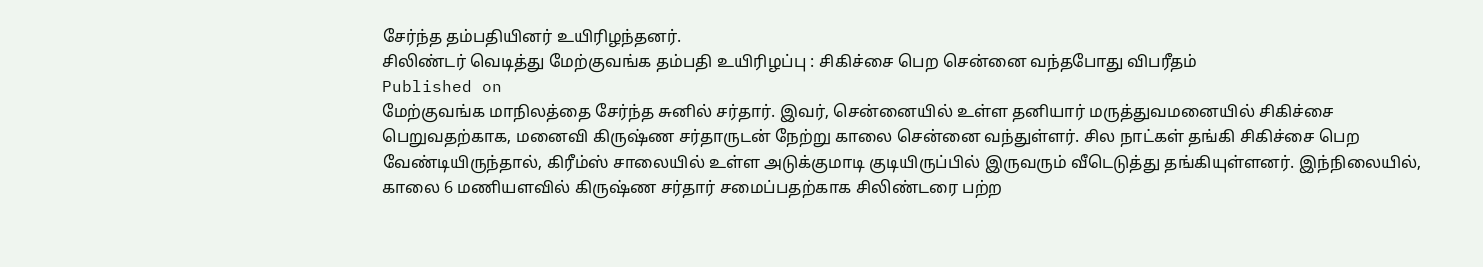சேர்ந்த தம்பதியினர் உயிரிழந்தனர்.
சிலிண்டர் வெடித்து மேற்குவங்க தம்பதி உயிரிழப்பு : சிகிச்சை பெற சென்னை வந்தபோது விபரீதம்
Published on
மேற்குவங்க மாநிலத்தை சேர்ந்த சுனில் சர்தார். இவர், சென்னையில் உள்ள தனியார் மருத்துவமனையில் சிகிச்சை பெறுவதற்காக, மனைவி கிருஷ்ண சர்தாருடன் நேற்று காலை சென்னை வந்துள்ளர். சில நாட்கள் தங்கி சிகிச்சை பெற வேண்டியிருந்தால், கிரீம்ஸ் சாலையில் உள்ள அடுக்குமாடி குடியிருப்பில் இருவரும் வீடெடுத்து தங்கியுள்ளனர். இந்நிலையில், காலை 6 மணியளவில் கிருஷ்ண சர்தார் சமைப்பதற்காக சிலிண்டரை பற்ற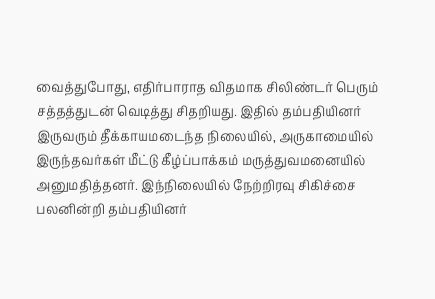வைத்துபோது, எதிர்பாராத விதமாக சிலிண்டர் பெரும் சத்தத்துடன் வெடித்து சிதறியது. இதில் தம்பதியினர் இருவரும் தீக்காயமடைந்த நிலையில், அருகாமையில் இருந்தவர்கள் மீட்டு கீழ்ப்பாக்கம் மருத்துவமனையில் அனுமதித்தனர். இந்நிலையில் நேற்றிரவு சிகிச்சை பலனின்றி தம்பதியினர்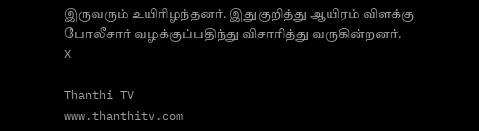இருவரும் உயிரிழந்தனர். இதுகுறித்து ஆயிரம் விளக்கு போலீசார் வழக்குப்பதிந்து விசாரித்து வருகின்றனர்.
X

Thanthi TV
www.thanthitv.com